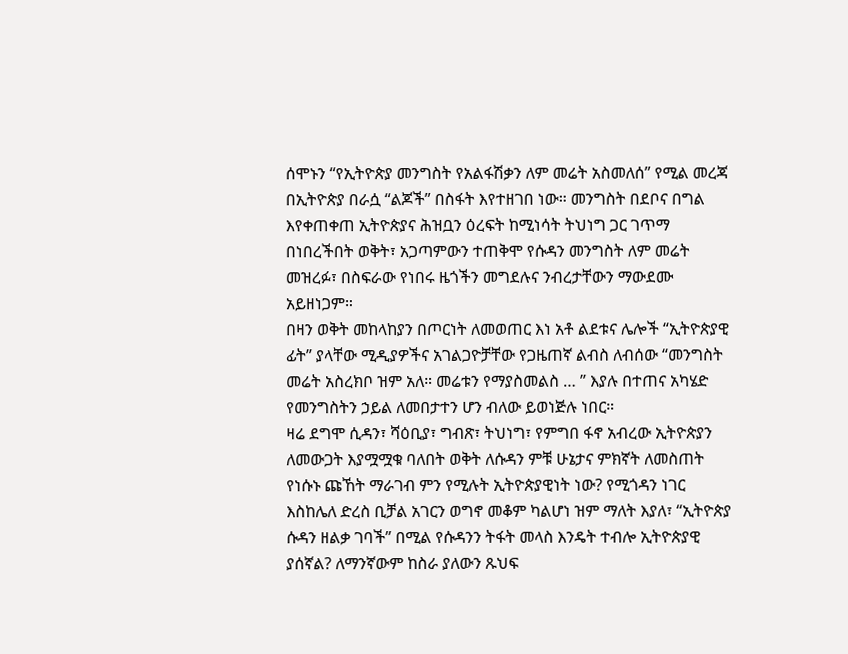ሰሞኑን “የኢትዮጵያ መንግስት የአልፋሽቃን ለም መሬት አስመለሰ” የሚል መረጃ በኢትዮጵያ በራሷ “ልጆች” በስፋት እየተዘገበ ነው። መንግስት በደቦና በግል እየቀጠቀጠ ኢትዮጵያና ሕዝቧን ዕረፍት ከሚነሳት ትህነግ ጋር ገጥማ በነበረችበት ወቅት፣ አጋጣምውን ተጠቅሞ የሱዳን መንግስት ለም መሬት መዝረፉ፣ በስፍራው የነበሩ ዜጎችን መግደሉና ንብረታቸውን ማውደሙ አይዘነጋም።
በዛን ወቅት መከላከያን በጦርነት ለመወጠር እነ አቶ ልደቱና ሌሎች “ኢትዮጵያዊ ፊት” ያላቸው ሚዲያዎችና አገልጋዮቻቸው የጋዜጠኛ ልብስ ለብሰው “መንግስት መሬት አስረክቦ ዝም አለ። መሬቱን የማያስመልስ … ” እያሉ በተጠና አካሄድ የመንግስትን ኃይል ለመበታተን ሆን ብለው ይወነጅሉ ነበር።
ዛሬ ደግሞ ሲዳን፣ ሻዕቢያ፣ ግብጽ፣ ትህነግ፣ የምግበ ፋኖ አብረው ኢትዮጵያን ለመውጋት እያሟሟቁ ባለበት ወቅት ለሱዳን ምቹ ሁኔታና ምክኛት ለመስጠት የነሱኑ ጩኸት ማራገብ ምን የሚሉት ኢትዮጵያዊነት ነው? የሚጎዳን ነገር እስከሌለ ድረስ ቢቻል አገርን ወግኖ መቆም ካልሆነ ዝም ማለት እያለ፣ “ኢትዮጵያ ሱዳን ዘልቃ ገባች” በሚል የሱዳንን ትፋት መላስ እንዴት ተብሎ ኢትዮጵያዊ ያሰኛል? ለማንኛውም ከስራ ያለውን ጹህፍ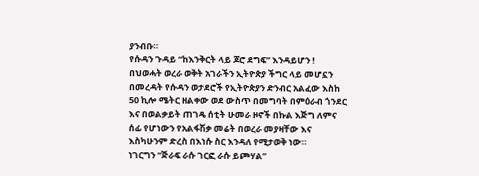ያንብቡ።
የሱዳን ጉዳይ “ከእንቅርት ላይ ጆሮ ደግፍ” እንዳይሆን !
በህወሓት ወረራ ወቅት አገራችን ኢትዮጵያ ችግር ላይ መሆኗን በመረዳት የሱዳን ወታደሮች የኢትዮጵያን ድንብር አልፈው እስከ 50 ኪሎ ሜትር ዘልቀው ወደ ውስጥ በመግባት በምዕራብ ጎንደር እና በወልቃይት ጠገዴ ሰቲት ሁመራ ዞኖች በኩል እጅግ ለምና ሰፊ የሆነውን የአልፋሽቃ መሬት በወረራ መያዛቸው እና እስካሁንም ድረስ በእነሱ ስር እንዳለ የሚታወቅ ነው።
ነገርግን “ጅራፍ ራሱ ገርፎ ራሱ ይጮሃል”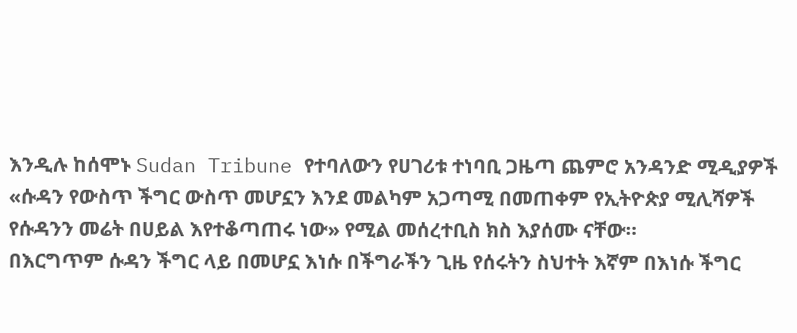እንዲሉ ከሰሞኑ Sudan Tribune የተባለውን የሀገሪቱ ተነባቢ ጋዜጣ ጨምሮ አንዳንድ ሚዲያዎች «ሱዳን የውስጥ ችግር ውስጥ መሆኗን እንደ መልካም አጋጣሚ በመጠቀም የኢትዮጵያ ሚሊሻዎች የሱዳንን መሬት በሀይል እየተቆጣጠሩ ነው» የሚል መሰረተቢስ ክስ እያሰሙ ናቸው።
በእርግጥም ሱዳን ችግር ላይ በመሆኗ እነሱ በችግራችን ጊዜ የሰሩትን ስህተት እኛም በእነሱ ችግር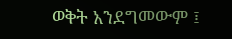ወቅት አንደግመውም ፤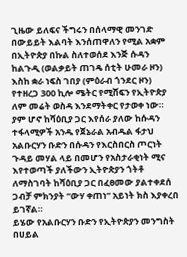ጊዜው ይለፍና ችግሩን በሰላማዊ መንገድ በውይይት እልባት እንሰጠዋለን የሚል አቋም በኢትዮጵያ በኩል ስለተወሰደ እንጅ ሱዳን ከልጉዲ (ወልቃይት ጠገዴ ሰቲት ሁመራ ዞን) እስከ ቋራ ነፍስ ገበያ (ምዕራብ ጎንደር ዞን) የተዘረጋ 300 ኪሎ ሜትር የሚሸፍን የኢትዮጵያ ለም መሬት ወስዳ እንደማትቀር የታወቀ ነው።
ያም ሆኖ ከሻዕቢያ ጋር እየሰራ ያለው ከሱዳን ተፋላሚዎች አንዱ የጀኔራል አብዱል ፋታህ አልቡርሃን ቡድን በሱዳን የእርስበርስ ጦርነት ጉዳይ መሃል ላይ በመሆን የአስታራቂነት ሚና እየተወጣች ያለችውን ኢትዮጵያን ጎትቶ ለማስገባት ከሻዕቢያ ጋር በፈፀመው ያልተቀደሰ ጋብቻ ምክንያት “ውሃ ቀጠነ” አይነት ክስ እያቀረበ ይገኛል።
ይሄው የአልቡርሃን ቡድን የኢትዮጵያን መንግስት በሀይል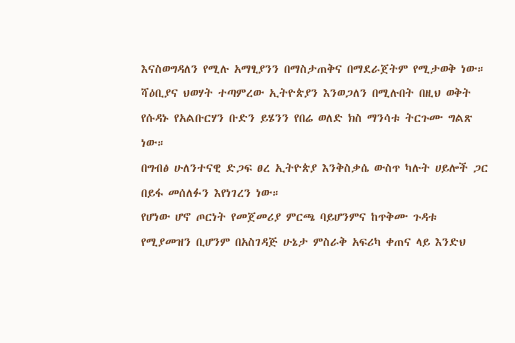እናስወግዳለን የሚሉ አማፂያንን በማስታጠቅና በማደራጀትም የሚታወቅ ነው።
ሻዕቢያና ህወሃት ተጣምረው ኢትዮጵያን እንወጋለን በሚሉበት በዚህ ወቅት የሱዳኑ የአልቡርሃን ቡድን ይሄንን የበሬ ወለድ ክስ ማንሳቱ ትርጉሙ ግልጽ ነው።
በግብፅ ሁለንተናዊ ድጋፍ ፀረ ኢትዮጵያ እንቅስቃሴ ውስጥ ካሉት ሀይሎች ጋር በይፋ መሰለፉን እየነገረን ነው።
የሆነው ሆኖ ጦርነት የመጀመሪያ ምርጫ ባይሆንምና ከጥቅሙ ጉዳቱ የሚያመዝን ቢሆንም በአስገዳጅ ሁኔታ ምስራቅ አፍሪካ ቀጠና ላይ እንድህ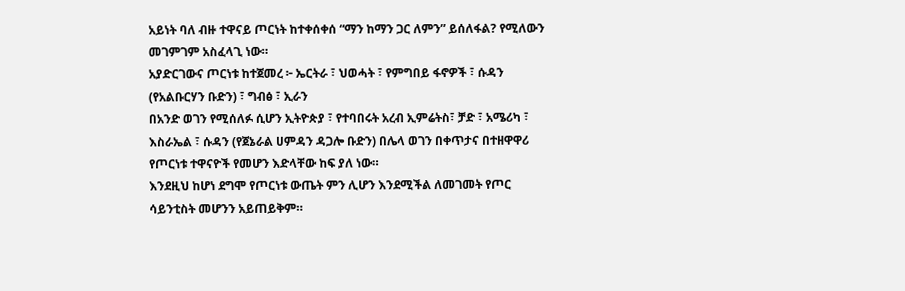አይነት ባለ ብዙ ተዋናይ ጦርነት ከተቀሰቀሰ “ማን ከማን ጋር ለምን” ይሰለፋል? የሚለውን መገምገም አስፈላጊ ነው።
አያድርገውና ጦርነቱ ከተጀመረ ፦ ኤርትራ ፣ ህወሓት ፣ የምግበይ ፋኖዎች ፣ ሱዳን (የአልቡርሃን ቡድን) ፣ ግብፅ ፣ ኢራን
በአንድ ወገን የሚሰለፉ ሲሆን ኢትዮጵያ ፣ የተባበሩት አረብ ኢምሬትስ፣ ቻድ ፣ አሜሪካ ፣ እስራኤል ፣ ሱዳን (የጀኔራል ሀምዳን ዳጋሎ ቡድን) በሌላ ወገን በቀጥታና በተዘዋዋሪ የጦርነቱ ተዋናዮች የመሆን እድላቸው ከፍ ያለ ነው።
እንደዚህ ከሆነ ደግሞ የጦርነቱ ውጤት ምን ሊሆን እንደሚችል ለመገመት የጦር ሳይንቲስት መሆንን አይጠይቅም።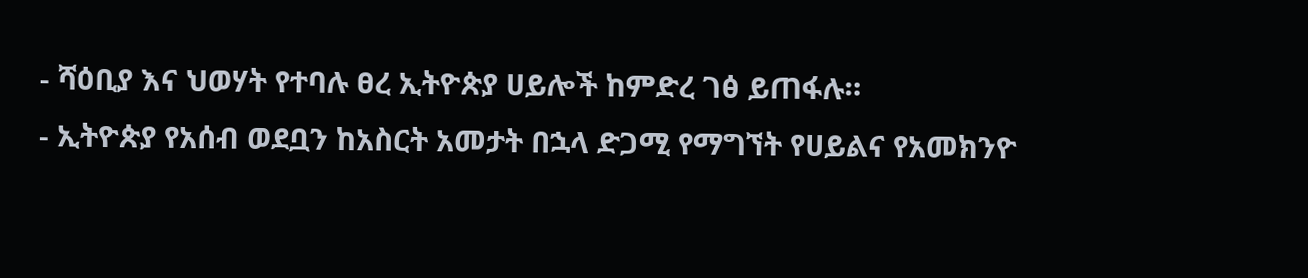- ሻዕቢያ እና ህወሃት የተባሉ ፀረ ኢትዮጵያ ሀይሎች ከምድረ ገፅ ይጠፋሉ።
- ኢትዮጵያ የአሰብ ወደቧን ከአስርት አመታት በኋላ ድጋሚ የማግኘት የሀይልና የአመክንዮ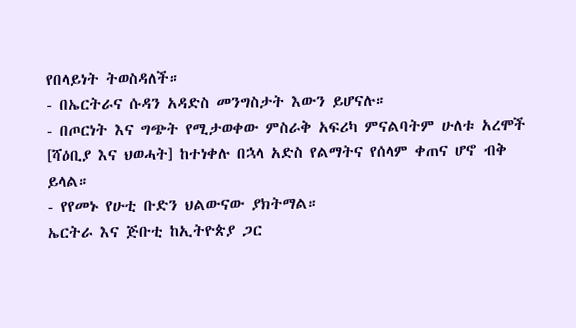የበላይነት ትወስዳለች።
- በኤርትራና ሱዳን አዳድስ መንግስታት እውን ይሆናሉ።
- በጦርነት እና ግጭት የሚታወቀው ምስራቅ አፍሪካ ምናልባትም ሁለቱ አረሞች [ሻዕቢያ እና ህወሓት] ከተነቀሉ በኋላ አድስ የልማትና የሰላም ቀጠና ሆኖ ብቅ ይላል።
- የየመኑ የሁቲ ቡድን ህልውናው ያክትማል።
ኤርትራ እና ጅቡቲ ከኢትዮጵያ ጋር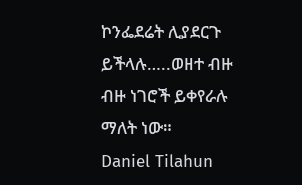ኮንፌደሬት ሊያደርጉ ይችላሉ…..ወዘተ ብዙ ብዙ ነገሮች ይቀየራሉ ማለት ነው።
Daniel Tilahun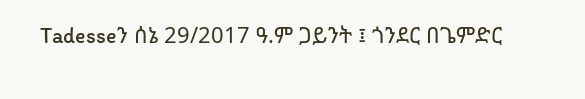Tadesseን ሰኔ 29/2017 ዓ.ም ጋይንት ፤ ጎንደር በጌምድር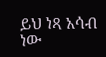ይህ ነጻ አሳብ ነው